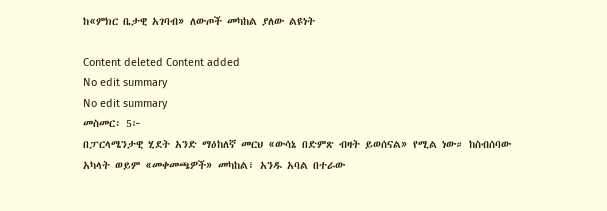ከ«ምክር ቤታዊ አገባብ» ለውጦች መካከል ያለው ልዩነት

Content deleted Content added
No edit summary
No edit summary
መስመር፡ 5፦
በፓርላሜንታዊ ሂደት አንድ ማዕከለኛ መርህ «ውሳኔ በድምጽ ብዛት ይወሰናል» የሚል ነው። ከስብሰባው አካላት ወይም «መቀመጫዎች» መካከል፣ አንዱ አባል በተራው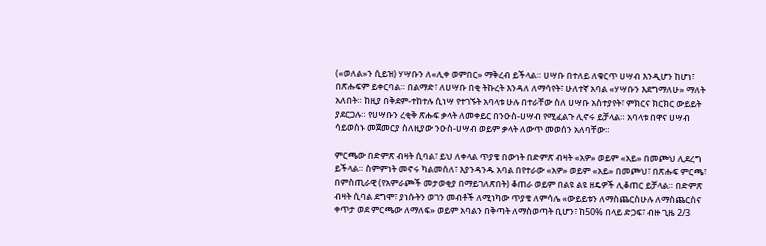(«ወለል»ን ሲይዝ) ሃሣቡን ለ«ሊቀ ወምበር» ማቅረብ ይችላል። ሀሣቡ በተለይ ለቁርጥ ሀሣብ እንዲሆን ከሆነ፣ በጽሑፍም ይቀርባል። በልማድ፣ ለሀሣቡ በቂ ትኩረት እንዳለ ለማሳየት፣ ሁለተኛ አባል «ሃሣቡን እደግማለሁ» ማለት አለበት። ከዚያ በቅደም-ተከተሉ ሲነሣ የተገኙት አባላቱ ሁሉ በተራቸው ስለ ሀሣቡ አስተያየት፣ ምክርና ክርክር ውይይት ያደርጋሉ። የሀሣቡን ረቂቅ ጽሑፍ ቃላት ለመቀይር በንዑስ-ሀሣብ የሚፈልጉ ሊኖሩ ይቻላል። አባላቱ በዋና ሀሣብ ሳይወስኑ መጀመርያ ስለዚያው ንዑስ-ሀሣብ ወይም ቃላት ለውጥ መወሰን አለባቸው።

ምርጫው በድምጽ ብዛት ሲባል፣ ይህ ለቀላል ጥያቄ በውነት በድምጽ ብዛት «አዎ» ወይም «አይ» በመጮህ ሊደረግ ይችላል። ስምምነት መኖሩ ካልመሰለ፣ እያንዳንዱ አባል በየተራው «አዎ» ወይም «አይ» በመጮህ፣ በጽሑፍ ምርጫ፣ በምስጢራዊ (የአምራጮች መታወቂያ በማይገለጽበት) ቆጠራ ወይም በልዩ ልዩ ዘዴዎች ሊቆጠር ይቻላል። በድምጽ ብዛት ሲባል ደግሞ፣ ያነሱትን ወገን መብቶች ለሚነካው ጥያቄ ለምሳሌ «ውይይቱን ለማስጨርስሁሉ ለማስጨርስና ቀጥታ ወደ ምርጫው ለማለፍ» ወይም አባልን በቅጣት ለማስወጣት ቢሆን፣ ከ50% በላይ ድጋፍ፣ ብዙ ጊዜ 2/3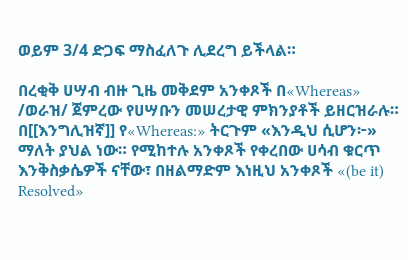ወይም 3/4 ድጋፍ ማስፈለጉ ሊደረግ ይችላል።

በረቂቅ ሀሣብ ብዙ ጊዜ መቅደም አንቀጾች በ«Whereas» /ወራዝ/ ጀምረው የሀሣቡን መሠረታዊ ምክንያቶች ይዘርዝራሉ። በ[[እንግሊዝኛ]] የ«Whereas:» ትርጉም «እንዲህ ሲሆን፦» ማለት ያህል ነው። የሚከተሉ አንቀጾች የቀረበው ሀሳብ ቁርጥ እንቅስቃሴዎች ናቸው፣ በዘልማድም እነዚህ አንቀጾች «(be it) Resolved»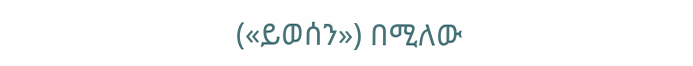(«ይወሰን») በሚለው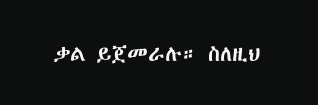ቃል ይጀመራሉ። ስለዚህ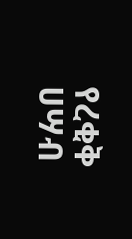የረቂቅ ሀሣብ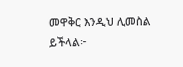መዋቅር እንዲህ ሊመስል ይችላል፦